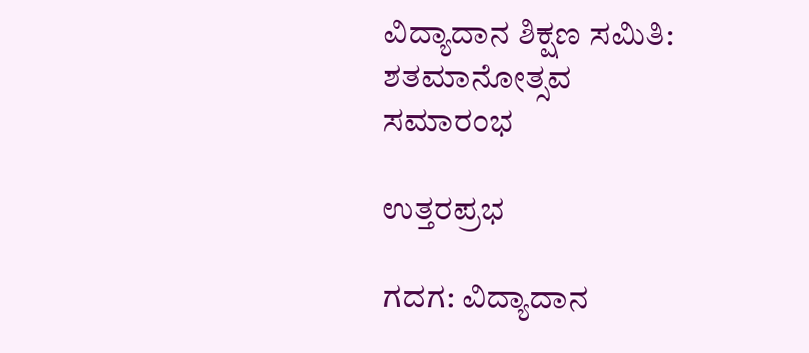ವಿದ್ಯಾದಾನ ಶಿಕ್ಷಣ ಸಮಿತಿ: ಶತಮಾನೋತ್ಸವ ಸಮಾರಂಭ

ಉತ್ತರಪ್ರಭ

ಗದಗ: ವಿದ್ಯಾದಾನ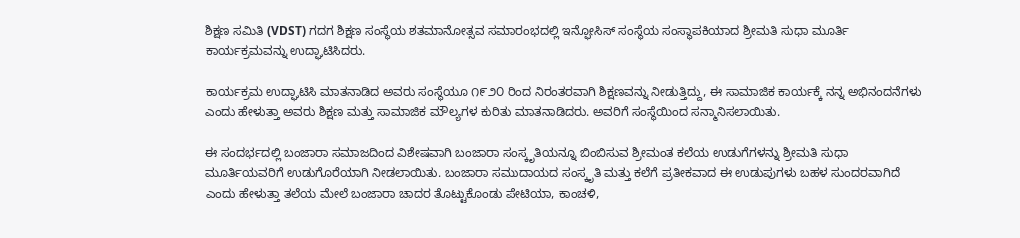ಶಿಕ್ಷಣ ಸಮಿತಿ (VDST) ಗದಗ ಶಿಕ್ಷಣ ಸಂಸ್ಥೆಯ ಶತಮಾನೋತ್ಸವ ಸಮಾರಂಭದಲ್ಲಿ ಇನ್ಫೋಸಿಸ್ ಸಂಸ್ಥೆಯ ಸಂಸ್ಥಾಪಕಿಯಾದ ಶ್ರೀಮತಿ ಸುಧಾ ಮೂರ್ತಿ ಕಾರ್ಯಕ್ರಮವನ್ನು ಉದ್ಘಾಟಿಸಿದರು.

ಕಾರ್ಯಕ್ರಮ ಉದ್ಘಾಟಿಸಿ ಮಾತನಾಡಿದ ಅವರು ಸಂಸ್ಥೆಯೂ ೧೯೨೦ ರಿಂದ ನಿರಂತರವಾಗಿ ಶಿಕ್ಷಣವನ್ನು ನೀಡುತ್ತಿದ್ದು, ಈ ಸಾಮಾಜಿಕ ಕಾರ್ಯಕ್ಕೆ ನನ್ನ ಅಭಿನಂದನೆಗಳು ಎಂದು ಹೇಳುತ್ತಾ ಅವರು ಶಿಕ್ಷಣ ಮತ್ತು ಸಾಮಾಜಿಕ ಮೌಲ್ಯಗಳ ಕುರಿತು ಮಾತನಾಡಿದರು. ಅವರಿಗೆ ಸಂಸ್ಥೆಯಿಂದ ಸನ್ಮಾನಿಸಲಾಯಿತು.

ಈ ಸಂದರ್ಭದಲ್ಲಿ ಬಂಜಾರಾ ಸಮಾಜದಿಂದ ವಿಶೇಷವಾಗಿ ಬಂಜಾರಾ ಸಂಸ್ಕೃತಿಯನ್ನೂ ಬಿಂಬಿಸುವ ಶ್ರೀಮಂತ ಕಲೆಯ ಉಡುಗೆಗಳನ್ನು ಶ್ರೀಮತಿ ಸುಧಾ ಮೂರ್ತಿಯವರಿಗೆ ಉಡುಗೊರೆಯಾಗಿ ನೀಡಲಾಯಿತು. ಬಂಜಾರಾ ಸಮುದಾಯದ ಸಂಸ್ಕೃತಿ ಮತ್ತು ಕಲೆಗೆ ಪ್ರತೀಕವಾದ ಈ ಉಡುಪುಗಳು ಬಹಳ ಸುಂದರವಾಗಿದೆ ಎಂದು ಹೇಳುತ್ತಾ ತಲೆಯ ಮೇಲೆ ಬಂಜಾರಾ ಚಾದರ ತೊಟ್ಟುಕೊಂಡು ಪೇಟಿಯಾ, ಕಾಂಚಳಿ,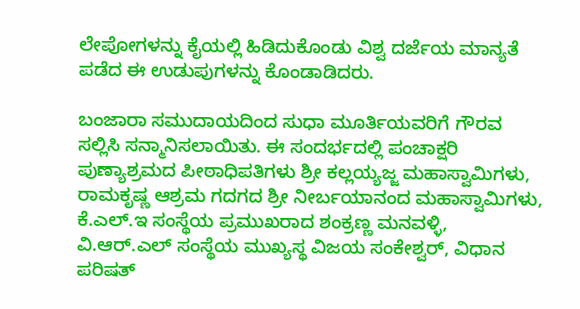ಲೇಪೋಗಳನ್ನು ಕೈಯಲ್ಲಿ ಹಿಡಿದುಕೊಂಡು ವಿಶ್ವ ದರ್ಜೆಯ ಮಾನ್ಯತೆ ಪಡೆದ ಈ ಉಡುಪುಗಳನ್ನು ಕೊಂಡಾಡಿದರು.

ಬಂಜಾರಾ ಸಮುದಾಯದಿಂದ ಸುಧಾ ಮೂರ್ತಿಯವರಿಗೆ ಗೌರವ ಸಲ್ಲಿಸಿ ಸನ್ಮಾನಿಸಲಾಯಿತು. ಈ ಸಂದರ್ಭದಲ್ಲಿ ಪಂಚಾಕ್ಷರಿ ಪುಣ್ಯಾಶ್ರಮದ ಪೀಠಾಧಿಪತಿಗಳು ಶ್ರೀ ಕಲ್ಲಯ್ಯಜ್ಜ ಮಹಾಸ್ವಾಮಿಗಳು, ರಾಮಕೃಷ್ಣ ಆಶ್ರಮ ಗದಗದ ಶ್ರೀ ನೀರ್ಬಯಾನಂದ ಮಹಾಸ್ವಾಮಿಗಳು, ಕೆ.ಎಲ್.ಇ ಸಂಸ್ಥೆಯ ಪ್ರಮುಖರಾದ ಶಂಕ್ರಣ್ಣ ಮನವಳ್ಳಿ, ವಿ.ಆರ್.ಎಲ್ ಸಂಸ್ಥೆಯ ಮುಖ್ಯಸ್ಥ ವಿಜಯ ಸಂಕೇಶ್ವರ್, ವಿಧಾನ ಪರಿಷತ್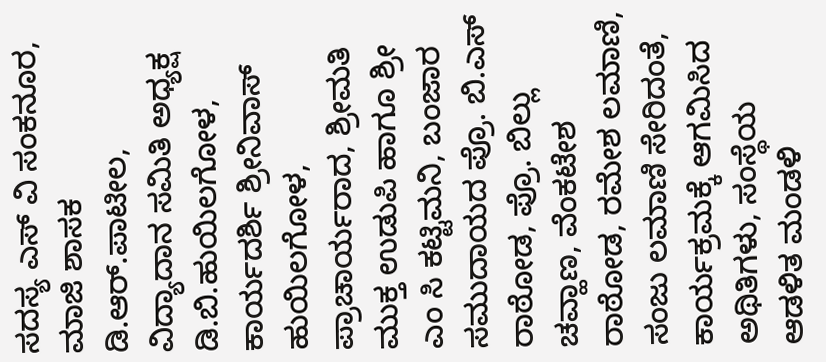ಸದಸ್ಯ ಎಸ್ ವಿ ಸಂಕನೂರ, ಮಾಜಿ ಶಾಸಕ ಡಿ.ಆರ್.ಪಾಟೀಲ, ವಿದ್ಯಾದಾನ ಸಮಿತಿ ಅಧ್ಯಕ್ಷ ಡಿ.ಬಿ.ಹುಯಿಲಗೋಳ, ಕಾರ್ಯದರ್ಶಿ ಶ್ರೀನಿವಾಸ್ ಹುಯಿಲಗೋಳ, ಪ್ರಾಚಾರ್ಯರಾದ, ಶ್ರೀಮತಿ ಮುಕ್ತ ಉಡುಪಿ ಹಾಗೂ ಶ್ರೀ ಎಂ ಸಿ ಕಟ್ಟಿಮನಿ, ಬಂಜಾರ ಸಮುದಾಯದ ಪ್ರೊ. ಬಿ.ಎಸ್ ರಾಠೋಡ, ಪ್ರೊ. ಬಿಲ್ಲು ಚವ್ಹಾಣ, ವೆಂಕಟೇಶ ರಾಠೋಡ, ರಮೇಶ ಲಮಾಣಿ, ಸಂಜು ಲಮಾಣಿ ಸೇರಿದಂತೆ, ಕಾರ್ಯಕ್ರಮಕ್ಕೆ ಆಗಮಿಸಿದ ಅಥಿತಿಗಳು, ಸಂಸ್ಥೆಯ ಆಡಳಿತ ಮಂಡಳಿ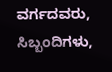ವರ್ಗದವರು, ಸಿಬ್ಬಂದಿಗಳು,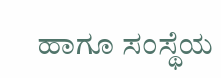ಹಾಗೂ ಸಂಸ್ಥೆಯ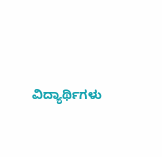ವಿದ್ಯಾರ್ಥಿಗಳು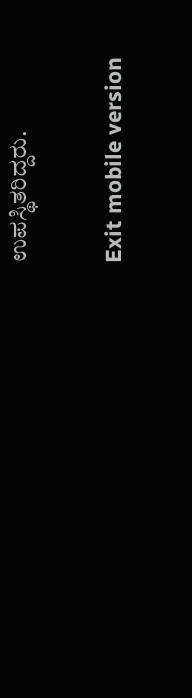ಉಪಸ್ಥಿತರಿದ್ದರು.

Exit mobile version